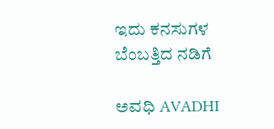ಇದು ಕನಸುಗಳ ಬೆಂಬತ್ತಿದ ನಡಿಗೆ‍

ಅವಧಿ AVADHI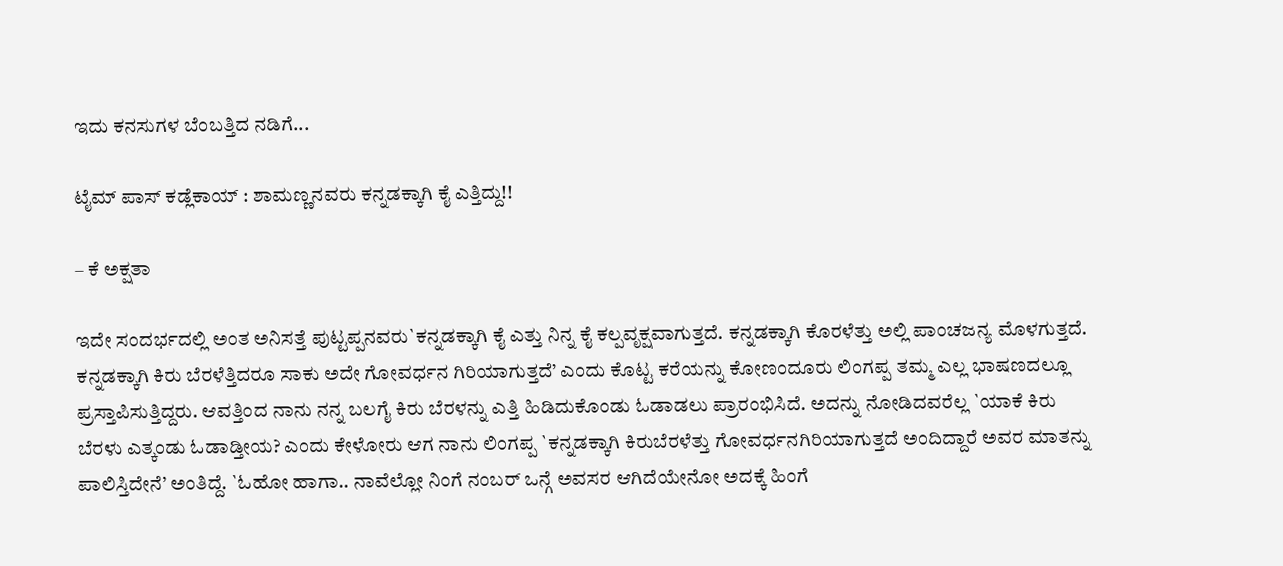ಇದು ಕನಸುಗಳ ಬೆಂಬತ್ತಿದ ನಡಿಗೆ...

ಟೈಮ್ ಪಾಸ್ ಕಡ್ಲೆಕಾಯ್ : ಶಾಮಣ್ಣನವರು ಕನ್ನಡಕ್ಕಾಗಿ ಕೈ ಎತ್ತಿದ್ದು!!

– ಕೆ ಅಕ್ಷತಾ

ಇದೇ ಸಂದರ್ಭದಲ್ಲಿ ಅಂತ ಅನಿಸತ್ತೆ ಪುಟ್ಟಪ್ಪನವರು`ಕನ್ನಡಕ್ಕಾಗಿ ಕೈ ಎತ್ತು ನಿನ್ನ ಕೈ ಕಲ್ಪವೃಕ್ಷವಾಗುತ್ತದೆ. ಕನ್ನಡಕ್ಕಾಗಿ ಕೊರಳೆತ್ತು ಅಲ್ಲಿ ಪಾಂಚಜನ್ಯ ಮೊಳಗುತ್ತದೆ. ಕನ್ನಡಕ್ಕಾಗಿ ಕಿರು ಬೆರಳೆತ್ತಿದರೂ ಸಾಕು ಅದೇ ಗೋವರ್ಧನ ಗಿರಿಯಾಗುತ್ತದೆ’ ಎಂದು ಕೊಟ್ಟ ಕರೆಯನ್ನು ಕೋಣಂದೂರು ಲಿಂಗಪ್ಪ ತಮ್ಮ ಎಲ್ಲ ಭಾಷಣದಲ್ಲೂ ಪ್ರಸ್ತಾಪಿಸುತ್ತಿದ್ದರು. ಆವತ್ತಿಂದ ನಾನು ನನ್ನ ಬಲಗೈ ಕಿರು ಬೆರಳನ್ನು ಎತ್ತಿ ಹಿಡಿದುಕೊಂಡು ಓಡಾಡಲು ಪ್ರಾರಂಭಿಸಿದೆ. ಅದನ್ನು ನೋಡಿದವರೆಲ್ಲ `ಯಾಕೆ ಕಿರು ಬೆರಳು ಎತ್ಕಂಡು ಓಡಾಡ್ತೀಯ? ಎಂದು ಕೇಳೋರು ಆಗ ನಾನು ಲಿಂಗಪ್ಪ `ಕನ್ನಡಕ್ಕಾಗಿ ಕಿರುಬೆರಳೆತ್ತು ಗೋವರ್ಧನಗಿರಿಯಾಗುತ್ತದೆ ಅಂದಿದ್ದಾರೆ ಅವರ ಮಾತನ್ನು ಪಾಲಿಸ್ತಿದೇನೆ’ ಅಂತಿದ್ದೆ. `ಓಹೋ ಹಾಗಾ.. ನಾವೆಲ್ಲೋ ನಿಂಗೆ ನಂಬರ್ ಒನ್ಗೆ ಅವಸರ ಆಗಿದೆಯೇನೋ ಅದಕ್ಕೆ ಹಿಂಗೆ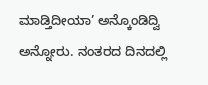ಮಾಡ್ತಿದೀಯಾ’ ಅನ್ಕೊಂಡಿದ್ವಿ ಅನ್ನೋರು. ನಂತರದ ದಿನದಲ್ಲಿ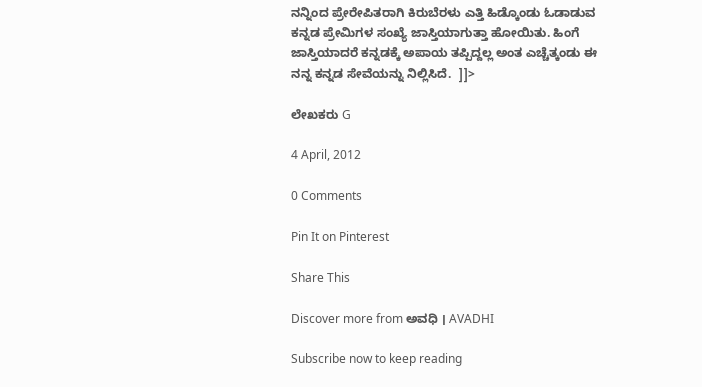ನನ್ನಿಂದ ಪ್ರೇರೇಪಿತರಾಗಿ ಕಿರುಬೆರಳು ಎತ್ತಿ ಹಿಡ್ಕೊಂಡು ಓಡಾಡುವ ಕನ್ನಡ ಪ್ರೇಮಿಗಳ ಸಂಖ್ಯೆ ಜಾಸ್ತಿಯಾಗುತ್ತಾ ಹೋಯಿತು. ಹಿಂಗೆ ಜಾಸ್ತಿಯಾದರೆ ಕನ್ನಡಕ್ಕೆ ಅಪಾಯ ತಪ್ಪಿದ್ದಲ್ಲ ಅಂತ ಎಚ್ಚೆತ್ಕಂಡು ಈ ನನ್ನ ಕನ್ನಡ ಸೇವೆಯನ್ನು ನಿಲ್ಲಿಸಿದೆ.  ]]>

ಲೇಖಕರು G

4 April, 2012

0 Comments

Pin It on Pinterest

Share This

Discover more from ಅವಧಿ । AVADHI

Subscribe now to keep reading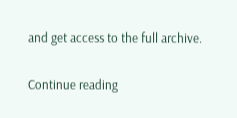and get access to the full archive.

Continue reading